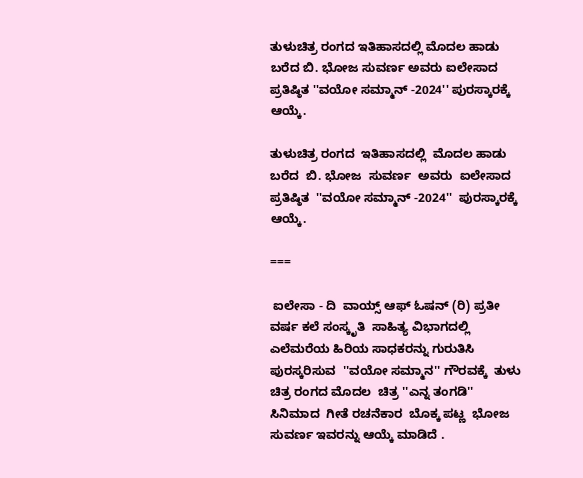ತುಳುಚಿತ್ರ ರಂಗದ ಇತಿಹಾಸದಲ್ಲಿ ಮೊದಲ ಹಾಡು ಬರೆದ ಬಿ. ಭೋಜ ಸುವರ್ಣ ಅವರು ಐಲೇಸಾದ ಪ್ರತಿಷ್ಠಿತ ''ವಯೋ ಸಮ್ಮಾನ್ -2024'' ಪುರಸ್ಕಾರಕ್ಕೆ ಆಯ್ಕೆ.

ತುಳುಚಿತ್ರ ರಂಗದ  ಇತಿಹಾಸದಲ್ಲಿ  ಮೊದಲ ಹಾಡು ಬರೆದ  ಬಿ. ಭೋಜ  ಸುವರ್ಣ  ಅವರು  ಐಲೇಸಾದ  ಪ್ರತಿಷ್ಠಿತ  ''ವಯೋ ಸಮ್ಮಾನ್ -2024''  ಪುರಸ್ಕಾರಕ್ಕೆ ಆಯ್ಕೆ.

===

 ಐಲೇಸಾ - ದಿ  ವಾಯ್ಸ್ ಆಫ್ ಓಷನ್ (ರಿ) ಪ್ರತೀ ವರ್ಷ ಕಲೆ ಸಂಸ್ಕೃತಿ  ಸಾಹಿತ್ಯ ವಿಭಾಗದಲ್ಲಿ ಎಲೆಮರೆಯ ಹಿರಿಯ ಸಾಧಕರನ್ನು ಗುರುತಿಸಿ ಪುರಸ್ಕರಿಸುವ  ''ವಯೋ ಸಮ್ಮಾನ'' ಗೌರವಕ್ಕೆ  ತುಳು ಚಿತ್ರ ರಂಗದ ಮೊದಲ  ಚಿತ್ರ ''ಎನ್ನ ತಂಗಡಿ''  ಸಿನಿಮಾದ  ಗೀತೆ ರಚನೆಕಾರ  ಬೊಕ್ಕ ಪಟ್ಣ  ಭೋಜ ಸುವರ್ಣ ಇವರನ್ನು ಆಯ್ಕೆ ಮಾಡಿದೆ .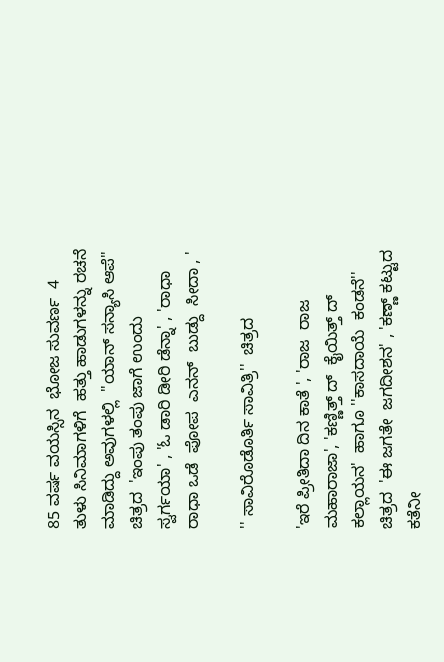85 ವರ್ಷ ವಯಸ್ಸಿನ  ಭೋಜ ಸುವರ್ಣ  4 ತುಳು ಸಿನಿಮಾಗಳಿಗೆ  ಹತ್ತು ಹಾಡುಗಳನ್ನು ರಚನೆ ಮಾಡಿದ್ದು ಅವುಗಳಲ್ಲಿ  ''ಯಾನ್ ಸನ್ಯಾಸಿ ಆಪೆ''  ಚಿತ್ರದ  'ಇಂಪು ತಂಪು ಜಾಗೆ ಉಂದು  ಸ್ವರ್ಗಯಾ' , 'ಓ ಡಾರಿ ಡೀರಿ ಡೆನ್ನಾ' , 'ರಾಧಾ ರಾಧಾ ಒಡೆ  ಪೋಪ  ಎನನ್  ಬುಡ್ದು  ಸೀದಾ , '

'' ಸಾವಿರೊಡೊರ್ತಿ ಸಾವಿತ್ರಿ''  ಚಿತ್ರದ

'ಇರೆ ಪ್ರೀತಿದಾ ದಿನ ಕಾತೆ ', 'ರಾಜ  ರಾಜ ಮಹಾರಾಜಾ', 'ಕಣ್ಣಿತ್ತ್ ದ್  ಕೈಯಿತ್ತ್ ದ್  ಕಲ್ಲಾಯನ'  ಹಾಗೂ ''ಕಾಸದಾಯೆ  ಕಂಡನೆ''   ಚಿತ್ರದ  'ಈ ಜಗತೇ  ಜಗದೀಶನ' , 'ಕಣ್ಣ್ ಕಟ್ಟುದ ಕತೆನೀ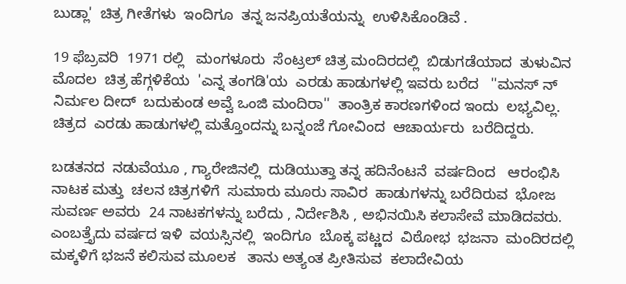ಬುಡ್ಲಾ'  ಚಿತ್ರ ಗೀತೆಗಳು  ಇಂದಿಗೂ  ತನ್ನ ಜನಪ್ರಿಯತೆಯನ್ನು  ಉಳಿಸಿಕೊಂಡಿವೆ .

19 ಫೆಬ್ರವರಿ  1971 ರಲ್ಲಿ   ಮಂಗಳೂರು  ಸೆಂಟ್ರಲ್ ಚಿತ್ರ ಮಂದಿರದಲ್ಲಿ  ಬಿಡುಗಡೆಯಾದ  ತುಳುವಿನ ಮೊದಲ  ಚಿತ್ರ ಹೆಗ್ಗಳಿಕೆಯ  'ಎನ್ನ ತಂಗಡಿ'ಯ  ಎರಡು ಹಾಡುಗಳಲ್ಲಿ ಇವರು ಬರೆದ   ''ಮನಸ್ ನ್   ನಿರ್ಮಲ ದೀದ್  ಬದುಕುಂಡ ಅವ್ವೆ ಒಂಜಿ ಮಂದಿರಾ''  ತಾಂತ್ರಿಕ ಕಾರಣಗಳಿಂದ ಇಂದು  ಲಭ್ಯವಿಲ್ಲ. ಚಿತ್ರದ  ಎರಡು ಹಾಡುಗಳಲ್ಲಿ ಮತ್ತೊಂದನ್ನು ಬನ್ನಂಜೆ ಗೋವಿಂದ  ಆಚಾರ್ಯರು  ಬರೆದಿದ್ದರು.

ಬಡತನದ  ನಡುವೆಯೂ , ಗ್ಯಾರೇಜಿನಲ್ಲಿ  ದುಡಿಯುತ್ತಾ ತನ್ನ ಹದಿನೆಂಟನೆ  ವರ್ಷದಿಂದ   ಆರಂಭಿಸಿ ನಾಟಕ ಮತ್ತು  ಚಲನ ಚಿತ್ರಗಳಿಗೆ  ಸುಮಾರು ಮೂರು ಸಾವಿರ  ಹಾಡುಗಳನ್ನು ಬರೆದಿರುವ  ಭೋಜ ಸುವರ್ಣ ಅವರು  24 ನಾಟಕಗಳನ್ನು ಬರೆದು , ನಿರ್ದೇಶಿಸಿ , ಅಭಿನಯಿಸಿ ಕಲಾಸೇವೆ ಮಾಡಿದವರು. ಎಂಬತ್ತೈದು ವರ್ಷದ ಇಳಿ  ವಯಸ್ಸಿನಲ್ಲಿ  ಇಂದಿಗೂ  ಬೊಕ್ಕ ಪಟ್ಣದ  ವಿಠೋಭ  ಭಜನಾ  ಮಂದಿರದಲ್ಲಿ  ಮಕ್ಕಳಿಗೆ ಭಜನೆ ಕಲಿಸುವ ಮೂಲಕ   ತಾನು ಅತ್ಯಂತ ಪ್ರೀತಿಸುವ  ಕಲಾದೇವಿಯ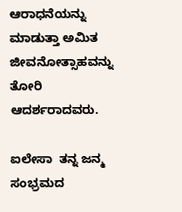ಆರಾಧನೆಯನ್ನು  ಮಾಡುತ್ತಾ ಅಮಿತ ಜೀವನೋತ್ಸಾಹವನ್ನು  ತೋರಿ ಆದರ್ಶರಾದವರು.

ಐಲೇಸಾ  ತನ್ನ ಜನ್ಮ ಸಂಭ್ರಮದ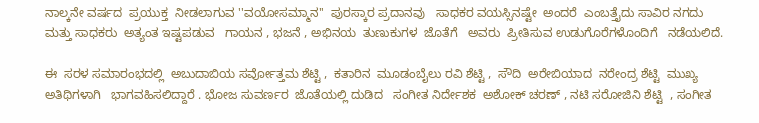ನಾಲ್ಕನೇ ವರ್ಷದ  ಪ್ರಯುಕ್ತ  ನೀಡಲಾಗುವ ''ವಯೋಸಮ್ಮಾನ''  ಪುರಸ್ಕಾರ ಪ್ರದಾನವು   ಸಾಧಕರ ವಯಸ್ಸಿನಷ್ಟೇ  ಅಂದರೆ  ಎಂಬತ್ತೈದು ಸಾವಿರ ನಗದು ಮತ್ತು ಸಾಧಕರು  ಅತ್ಯಂತ ಇಷ್ಟಪಡುವ   ಗಾಯನ , ಭಜನೆ , ಅಭಿನಯ  ತುಣುಕುಗಳ  ಜೊತೆಗೆ   ಅವರು  ಪ್ರೀತಿಸುವ ಉಡುಗೊರೆಗಳೊಂದಿಗೆ   ನಡೆಯಲಿದೆ.

ಈ  ಸರಳ ಸಮಾರಂಭದಲ್ಲಿ  ಅಬುದಾಬಿಯ ಸರ್ವೋತ್ತಮ ಶೆಟ್ಟಿ ,  ಕತಾರಿನ  ಮೂಡಂಬೈಲು ರವಿ ಶೆಟ್ಟಿ ,  ಸೌದಿ  ಅರೇಬಿಯಾದ  ನರೇಂದ್ರ ಶೆಟ್ಟಿ  ಮುಖ್ಯ  ಅತಿಥಿಗಳಾಗಿ   ಭಾಗವಹಿಸಲಿದ್ದಾರೆ . ಭೋಜ ಸುವರ್ಣರ  ಜೊತೆಯಲ್ಲಿ ದುಡಿದ   ಸಂಗೀತ ನಿರ್ದೇಶಕ  ಅಶೋಕ್ ಚರಣ್ , ನಟಿ ಸರೋಜಿನಿ ಶೆಟ್ಟಿ  , ಸಂಗೀತ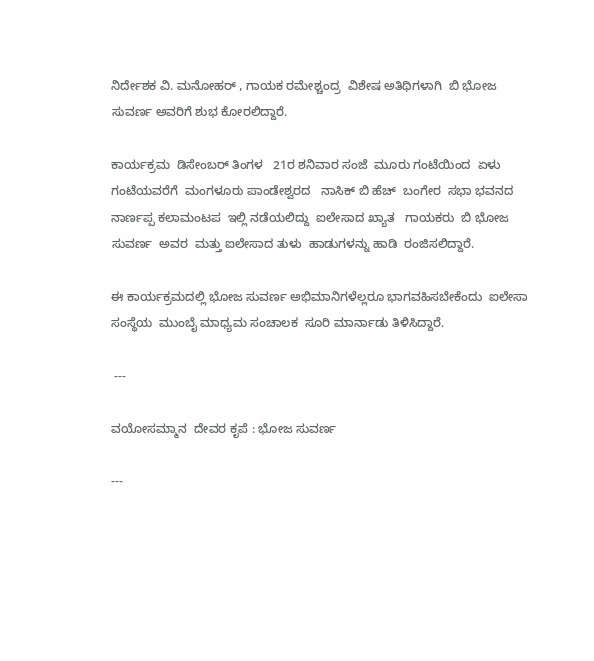ನಿರ್ದೇಶಕ ವಿ. ಮನೋಹರ್ , ಗಾಯಕ ರಮೇಶ್ಚಂದ್ರ  ವಿಶೇಷ ಅತಿಥಿಗಳಾಗಿ  ಬಿ ಭೋಜ ಸುವರ್ಣ ಅವರಿಗೆ ಶುಭ ಕೋರಲಿದ್ದಾರೆ.

ಕಾರ್ಯಕ್ರಮ  ಡಿಸೇಂಬರ್ ತಿಂಗಳ   21ರ ಶನಿವಾರ ಸಂಜೆ  ಮೂರು ಗಂಟೆಯಿಂದ  ಏಳು ಗಂಟೆಯವರೆಗೆ  ಮಂಗಳೂರು ಪಾಂಡೇಶ್ವರದ   ನಾಸಿಕ್ ಬಿ ಹೆಚ್  ಬಂಗೇರ  ಸಭಾ ಭವನದ  ನಾರ್ಣಪ್ಪ ಕಲಾಮಂಟಪ  ಇಲ್ಲಿ ನಡೆಯಲಿದ್ದು  ಐಲೇಸಾದ ಖ್ಯಾತ   ಗಾಯಕರು  ಬಿ ಭೋಜ ಸುವರ್ಣ  ಅವರ  ಮತ್ತು ಐಲೇಸಾದ ತುಳು  ಹಾಡುಗಳನ್ನು ಹಾಡಿ  ರಂಜಿಸಲಿದ್ದಾರೆ.

ಈ ಕಾರ್ಯಕ್ರಮದಲ್ಲಿ ಭೋಜ ಸುವರ್ಣ ಅಭಿಮಾನಿಗಳೆಲ್ಲರೂ ಭಾಗವಹಿಸಬೇಕೆಂದು  ಐಲೇಸಾ ಸಂಸ್ಥೆಯ  ಮುಂಬೈ ಮಾಧ್ಯಮ ಸಂಚಾಲಕ  ಸೂರಿ ಮಾರ್ನಾಡು ತಿಳಿಸಿದ್ದಾರೆ.

 ---

ವಯೋಸಮ್ಮಾನ  ದೇವರ ಕೃಪೆ : ಭೋಜ ಸುವರ್ಣ

---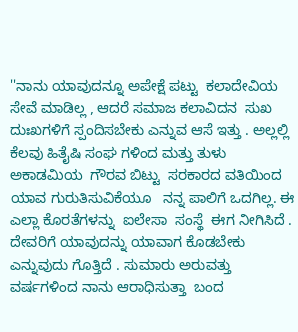''ನಾನು ಯಾವುದನ್ನೂ ಅಪೇಕ್ಷೆ ಪಟ್ಟು  ಕಲಾದೇವಿಯ ಸೇವೆ ಮಾಡಿಲ್ಲ , ಆದರೆ ಸಮಾಜ ಕಲಾವಿದನ  ಸುಖ ದುಃಖಗಳಿಗೆ ಸ್ಪಂದಿಸಬೇಕು ಎನ್ನುವ ಆಸೆ ಇತ್ತು . ಅಲ್ಲಲ್ಲಿ ಕೆಲವು ಹಿತೈಷಿ ಸಂಘ ಗಳಿಂದ ಮತ್ತು ತುಳು  ಅಕಾಡಮಿಯ  ಗೌರವ ಬಿಟ್ಟು  ಸರಕಾರದ ವತಿಯಿಂದ  ಯಾವ ಗುರುತಿಸುವಿಕೆಯೂ   ನನ್ನ ಪಾಲಿಗೆ ಒದಗಿಲ್ಲ. ಈ ಎಲ್ಲಾ ಕೊರತೆಗಳನ್ನು  ಐಲೇಸಾ  ಸಂಸ್ಥೆ  ಈಗ ನೀಗಿಸಿದೆ . ದೇವರಿಗೆ ಯಾವುದನ್ನು ಯಾವಾಗ ಕೊಡಬೇಕು  ಎನ್ನುವುದು ಗೊತ್ತಿದೆ . ಸುಮಾರು ಅರುವತ್ತು ವರ್ಷಗಳಿಂದ ನಾನು ಆರಾಧಿಸುತ್ತಾ  ಬಂದ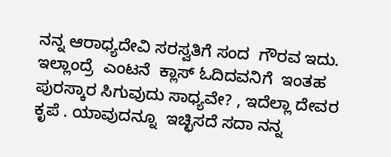ನನ್ನ ಆರಾಧ್ಯದೇವಿ ಸರಸ್ವತಿಗೆ ಸಂದ  ಗೌರವ ಇದು. ಇಲ್ಲಾಂದ್ರೆ  ಎಂಟನೆ  ಕ್ಲಾಸ್ ಓದಿದವನಿಗೆ  ಇಂತಹ ಪುರಸ್ಕಾರ ಸಿಗುವುದು ಸಾಧ್ಯವೇ? , ಇದೆಲ್ಲಾ ದೇವರ ಕೃಪೆ . ಯಾವುದನ್ನೂ  ಇಚ್ಛಿಸದೆ ಸದಾ ನನ್ನ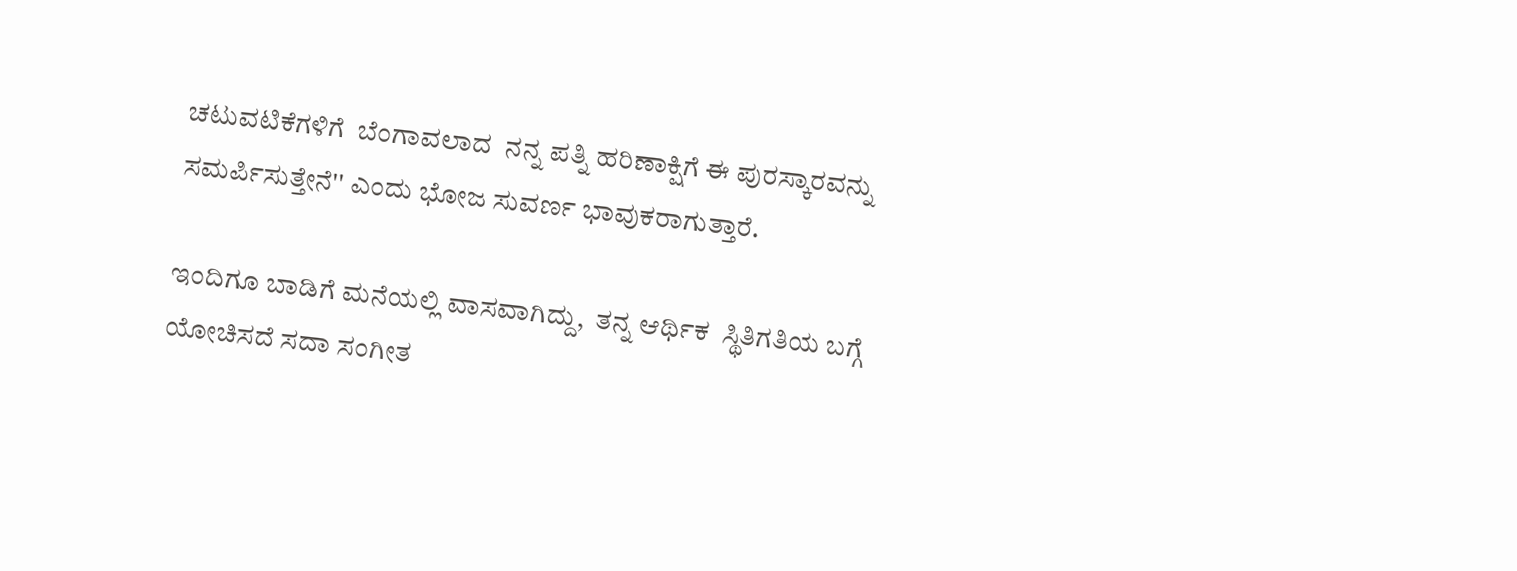ಚಟುವಟಿಕೆಗಳಿಗೆ  ಬೆಂಗಾವಲಾದ  ನನ್ನ ಪತ್ನಿ ಹರಿಣಾಕ್ಷಿಗೆ ಈ ಪುರಸ್ಕಾರವನ್ನು ಸಮರ್ಪಿಸುತ್ತೇನೆ'' ಎಂದು ಭೋಜ ಸುವರ್ಣ ಭಾವುಕರಾಗುತ್ತಾರೆ.

ಇಂದಿಗೂ ಬಾಡಿಗೆ ಮನೆಯಲ್ಲಿ ವಾಸವಾಗಿದ್ದು,  ತನ್ನ ಆರ್ಥಿಕ  ಸ್ಥಿತಿಗತಿಯ ಬಗ್ಗೆ  ಯೋಚಿಸದೆ ಸದಾ ಸಂಗೀತ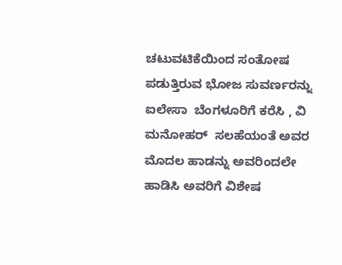ಚಟುವಟಿಕೆಯಿಂದ ಸಂತೋಷ ಪಡುತ್ತಿರುವ ಭೋಜ ಸುವರ್ಣರನ್ನು ಐಲೇಸಾ  ಬೆಂಗಳೂರಿಗೆ ಕರೆಸಿ , ವಿ ಮನೋಹರ್  ಸಲಹೆಯಂತೆ ಅವರ   ಮೊದಲ ಹಾಡನ್ನು ಅವರಿಂದಲೇ ಹಾಡಿಸಿ ಅವರಿಗೆ ವಿಶೇಷ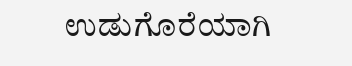ಉಡುಗೊರೆಯಾಗಿ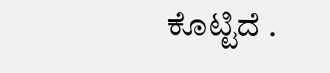ಕೊಟ್ಟಿದೆ .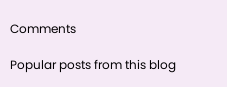Comments

Popular posts from this blog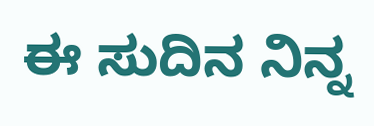ಈ ಸುದಿನ ನಿನ್ನ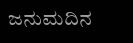ಜನುಮದಿನ